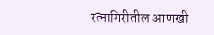रत्नागिरीतील आणखी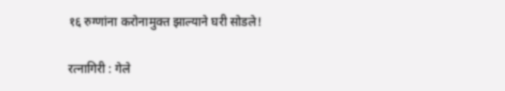१६ रुग्णांना करोनामुक्त झाल्याने घरी सोडले!

रत्नागिरी : गेले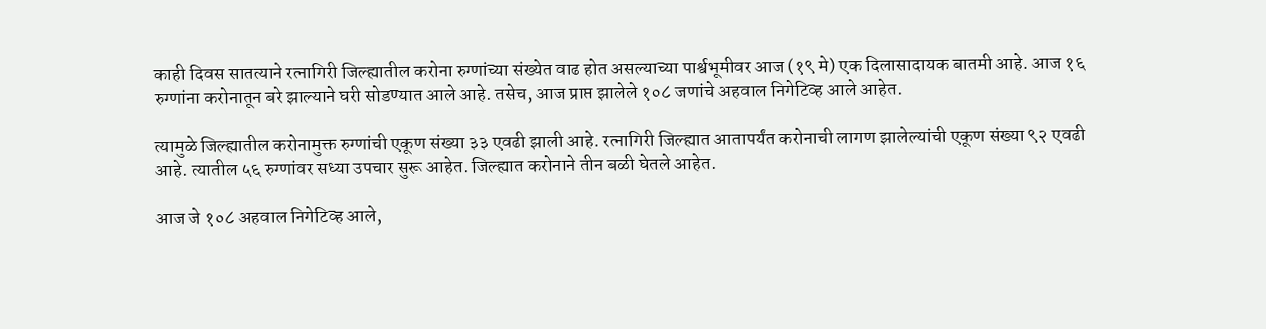काही दिवस सातत्याने रत्नागिरी जिल्ह्यातील करोना रुग्णांच्या संख्येत वाढ होत असल्याच्या पार्श्वभूमीवर आज (१९ मे) एक दिलासादायक बातमी आहे. आज १६ रुग्णांना करोनातून बरे झाल्याने घरी सोडण्यात आले आहे. तसेच, आज प्राप्त झालेले १०८ जणांचे अहवाल निगेटिव्ह आले आहेत.

त्यामुळे जिल्ह्यातील करोनामुक्त रुग्णांची एकूण संख्या ३३ एवढी झाली आहे. रत्नागिरी जिल्ह्यात आतापर्यंत करोनाची लागण झालेल्यांची एकूण संख्या ९२ एवढी आहे. त्यातील ५६ रुग्णांवर सध्या उपचार सुरू आहेत. जिल्ह्यात करोनाने तीन बळी घेतले आहेत.

आज जे १०८ अहवाल निगेटिव्ह आले,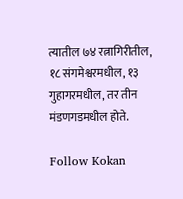त्यातील ७४ रत्नागिरीतील, १८ संगमेश्वरमधील, १३ गुहागरमधील, तर तीन मंडणगडमधील होते.

Follow Kokan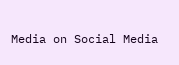Media on Social Media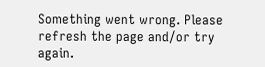Something went wrong. Please refresh the page and/or try again.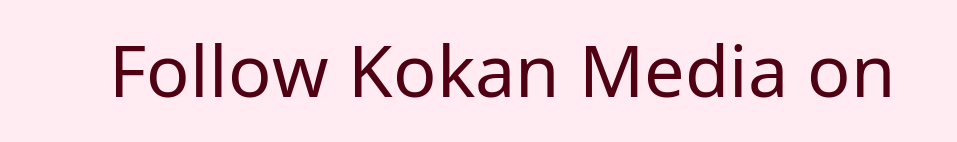Follow Kokan Media on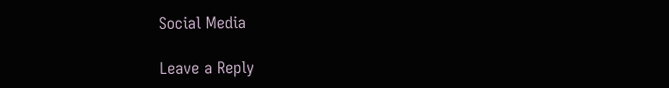Social Media

Leave a Reply